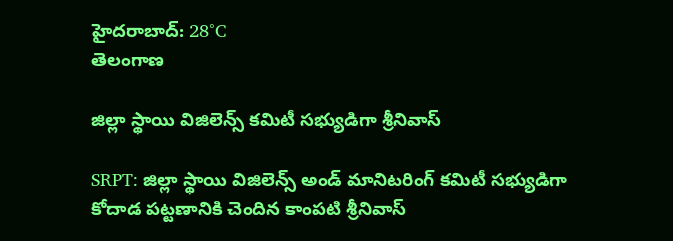హైదరాబాద్: 28°C
తెలంగాణ

జిల్లా స్థాయి విజిలెన్స్ కమిటీ సభ్యుడిగా శ్రీనివాస్

SRPT: జిల్లా స్థాయి విజిలెన్స్ అండ్ మానిటరింగ్ కమిటీ సభ్యుడిగా కోదాడ పట్టణానికి చెందిన కాంపటి శ్రీనివాస్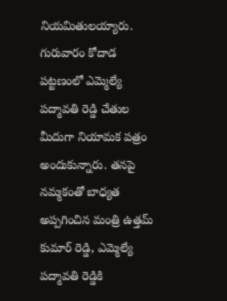నియమితులయ్యారు. గురువారం కోదాడ పట్టణంలో ఎమ్మెల్యే పద్మావతి రెడ్డి చేతుల మీదుగా నియామక పత్రం అందుకున్నారు. తనపై నమ్మకంతో బాధ్యత అప్పగించిన మంత్రి ఉత్తమ్ కుమార్ రెడ్డి, ఎమ్మెల్యే పద్మావతి రెడ్డికి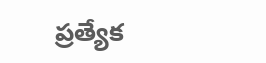ప్రత్యేక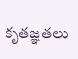కృతజ్ఞతలు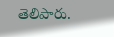తెలిపారు.